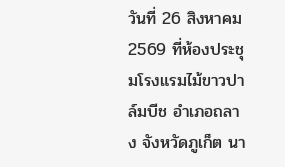วันที่ 26 สิงหาคม 2569 ที่ห้องประชุมโรงแรมไม้ขาวปาล์มบีช อำเภอถลาง จังหวัดภูเก็ต นา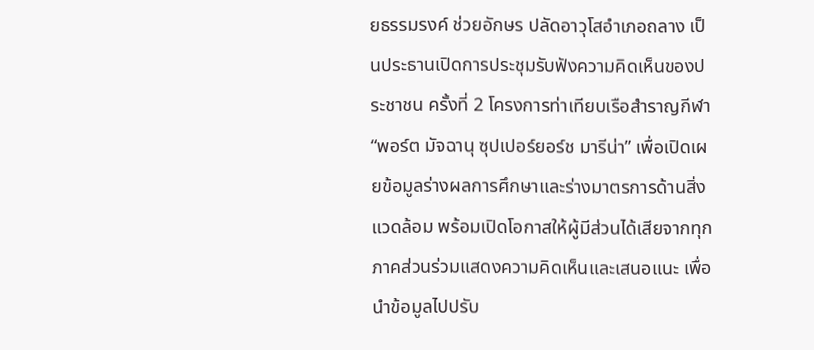ยธรรมรงค์ ช่วยอักษร ปลัดอาวุโสอำเภอถลาง เป็นประธานเปิดการประชุมรับฟังความคิดเห็นของประชาชน ครั้งที่ 2 โครงการท่าเทียบเรือสำราญกีฬา “พอร์ต มัจฉานุ ซุปเปอร์ยอร์ช มารีน่า” เพื่อเปิดเผยข้อมูลร่างผลการศึกษาและร่างมาตรการด้านสิ่งแวดล้อม พร้อมเปิดโอกาสให้ผู้มีส่วนได้เสียจากทุกภาคส่วนร่วมแสดงความคิดเห็นและเสนอแนะ เพื่อนำข้อมูลไปปรับ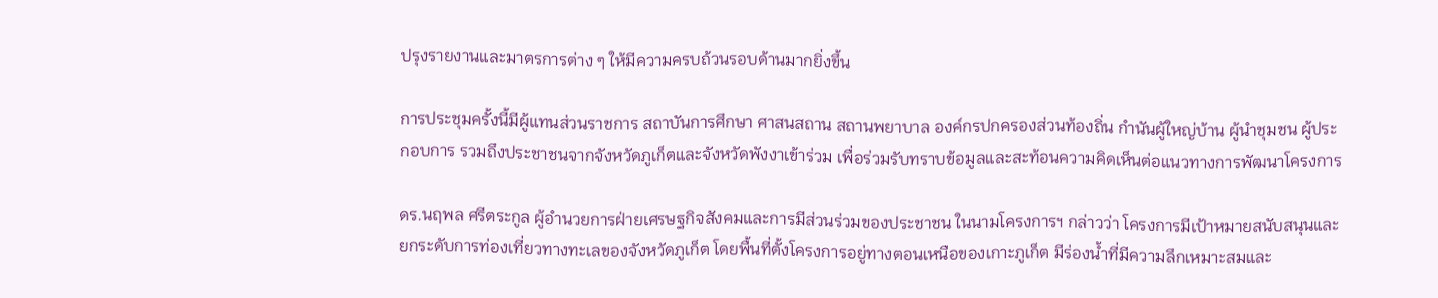ปรุงรายงานและมาตรการต่าง ๆ ให้มีความครบถ้วนรอบด้านมากยิ่งขึ้น

การประชุมครั้งนี้มีผู้แทนส่วนราชการ สถาบันการศึกษา ศาสนสถาน สถานพยาบาล องค์กรปกครองส่วนท้องถิ่น กำนันผู้ใหญ่บ้าน ผู้นำชุมชน ผู้ประกอบการ รวมถึงประชาชนจากจังหวัดภูเก็ตและจังหวัดพังงาเข้าร่วม เพื่อร่วมรับทราบข้อมูลและสะท้อนความคิดเห็นต่อแนวทางการพัฒนาโครงการ

ดร.นฤพล ศรีตระกูล ผู้อำนวยการฝ่ายเศรษฐกิจสังคมและการมีส่วนร่วมของประชาชน ในนามโครงการฯ กล่าวว่า โครงการมีเป้าหมายสนับสนุนและยกระดับการท่องเที่ยวทางทะเลของจังหวัดภูเก็ต โดยพื้นที่ตั้งโครงการอยู่ทางตอนเหนือของเกาะภูเก็ต มีร่องน้ำที่มีความลึกเหมาะสมและ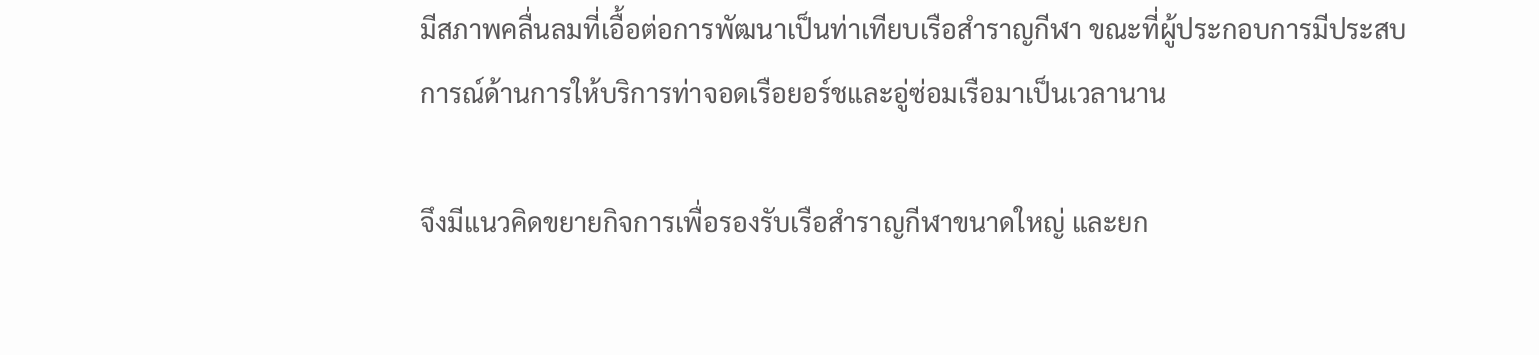มีสภาพคลื่นลมที่เอื้อต่อการพัฒนาเป็นท่าเทียบเรือสำราญกีฬา ขณะที่ผู้ประกอบการมีประสบการณ์ด้านการให้บริการท่าจอดเรือยอร์ชและอู่ซ่อมเรือมาเป็นเวลานาน

จึงมีแนวคิดขยายกิจการเพื่อรองรับเรือสำราญกีฬาขนาดใหญ่ และยก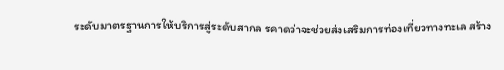ระดับมาตรฐานการให้บริการสู่ระดับสากล รคาดว่าจะช่วยส่งเสริมการท่องเที่ยวทางทะเล สร้าง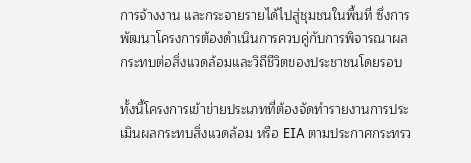การจ้างงาน และกระจายรายได้ไปสู่ชุมชนในพื้นที่ ซึ่งการพัฒนาโครงการต้องดำเนินการควบคู่กับการพิจารณาผลกระทบต่อสิ่งแวดล้อมและวิถีชีวิตของประชาชนโดยรอบ

ทั้งนี้โครงการเข้าข่ายประเภทที่ต้องจัดทำรายงานการประเมินผลกระทบสิ่งแวดล้อม หรือ EIA ตามประกาศกระทรว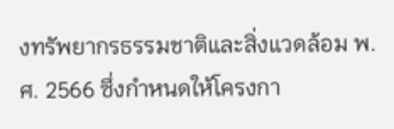งทรัพยากรธรรมชาติและสิ่งแวดล้อม พ.ศ. 2566 ซึ่งกำหนดให้โครงกา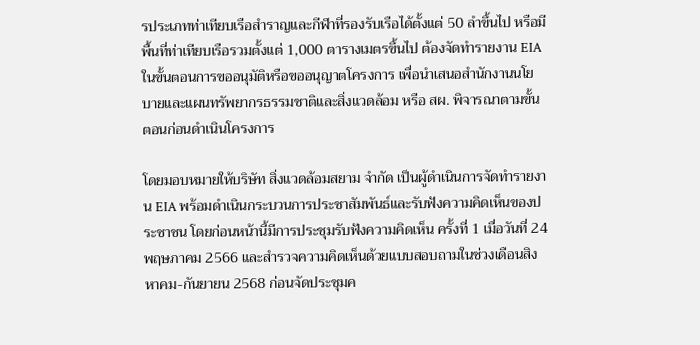รประเภทท่าเทียบเรือสำราญและกีฬาที่รองรับเรือได้ตั้งแต่ 50 ลำขึ้นไป หรือมีพื้นที่ท่าเทียบเรือรวมตั้งแต่ 1,000 ตารางเมตรขึ้นไป ต้องจัดทำรายงาน EIA ในขั้นตอนการขออนุมัติหรือขออนุญาตโครงการ เพื่อนำเสนอสำนักงานนโยบายและแผนทรัพยากรธรรมชาติและสิ่งแวดล้อม หรือ สผ. พิจารณาตามขั้นตอนก่อนดำเนินโครงการ

โดยมอบหมายให้บริษัท สิ่งแวดล้อมสยาม จำกัด เป็นผู้ดำเนินการจัดทำรายงาน EIA พร้อมดำเนินกระบวนการประชาสัมพันธ์และรับฟังความคิดเห็นของประชาชน โดยก่อนหน้านี้มีการประชุมรับฟังความคิดเห็น ครั้งที่ 1 เมื่อวันที่ 24 พฤษภาคม 2566 และสำรวจความคิดเห็นด้วยแบบสอบถามในช่วงเดือนสิงหาคม-กันยายน 2568 ก่อนจัดประชุมค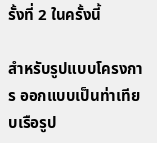รั้งที่ 2 ในครั้งนี้

สำหรับรูปแบบโครงการ ออกแบบเป็นท่าเทียบเรือรูป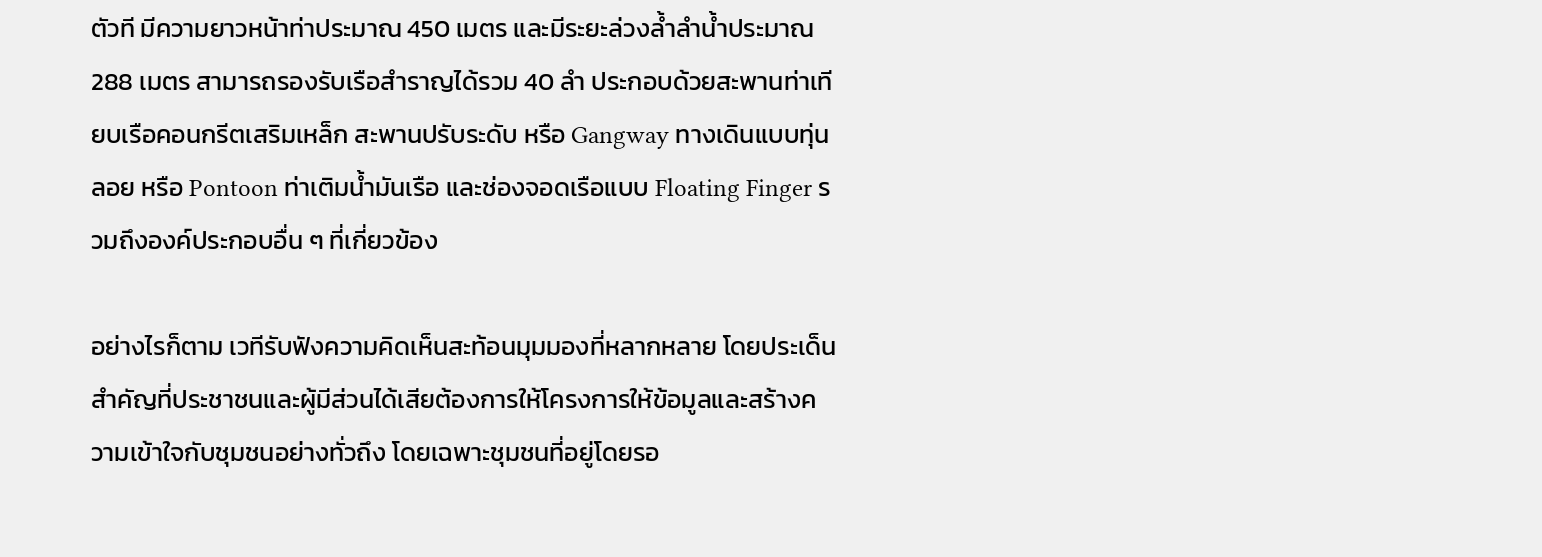ตัวที มีความยาวหน้าท่าประมาณ 450 เมตร และมีระยะล่วงล้ำลำน้ำประมาณ 288 เมตร สามารถรองรับเรือสำราญได้รวม 40 ลำ ประกอบด้วยสะพานท่าเทียบเรือคอนกรีตเสริมเหล็ก สะพานปรับระดับ หรือ Gangway ทางเดินแบบทุ่นลอย หรือ Pontoon ท่าเติมน้ำมันเรือ และช่องจอดเรือแบบ Floating Finger รวมถึงองค์ประกอบอื่น ๆ ที่เกี่ยวข้อง

อย่างไรก็ตาม เวทีรับฟังความคิดเห็นสะท้อนมุมมองที่หลากหลาย โดยประเด็นสำคัญที่ประชาชนและผู้มีส่วนได้เสียต้องการให้โครงการให้ข้อมูลและสร้างความเข้าใจกับชุมชนอย่างทั่วถึง โดยเฉพาะชุมชนที่อยู่โดยรอ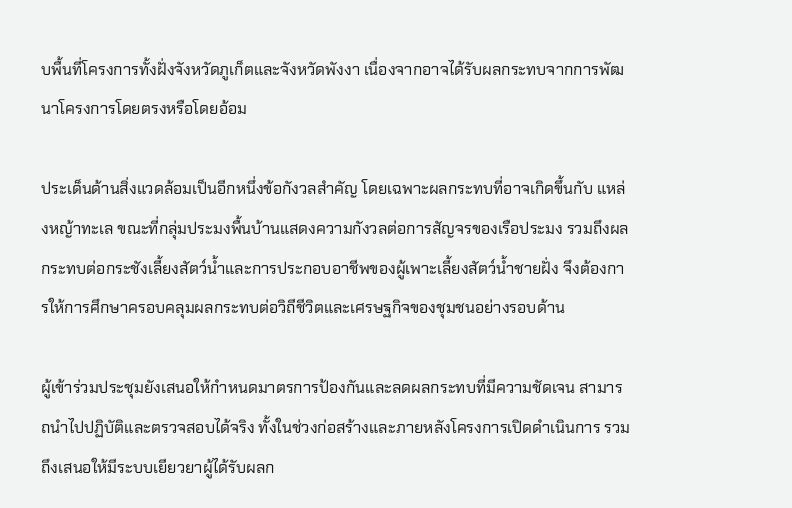บพื้นที่โครงการทั้งฝั่งจังหวัดภูเก็ตและจังหวัดพังงา เนื่องจากอาจได้รับผลกระทบจากการพัฒนาโครงการโดยตรงหรือโดยอ้อม

ประเด็นด้านสิ่งแวดล้อมเป็นอีกหนึ่งข้อกังวลสำคัญ โดยเฉพาะผลกระทบที่อาจเกิดขึ้นกับ แหล่งหญ้าทะเล ขณะที่กลุ่มประมงพื้นบ้านแสดงความกังวลต่อการสัญจรของเรือประมง รวมถึงผลกระทบต่อกระชังเลี้ยงสัตว์น้ำและการประกอบอาชีพของผู้เพาะเลี้ยงสัตว์น้ำชายฝั่ง จึงต้องการให้การศึกษาครอบคลุมผลกระทบต่อวิถีชีวิตและเศรษฐกิจของชุมชนอย่างรอบด้าน

ผู้เข้าร่วมประชุมยังเสนอให้กำหนดมาตรการป้องกันและลดผลกระทบที่มีความชัดเจน สามารถนำไปปฏิบัติและตรวจสอบได้จริง ทั้งในช่วงก่อสร้างและภายหลังโครงการเปิดดำเนินการ รวมถึงเสนอให้มีระบบเยียวยาผู้ได้รับผลก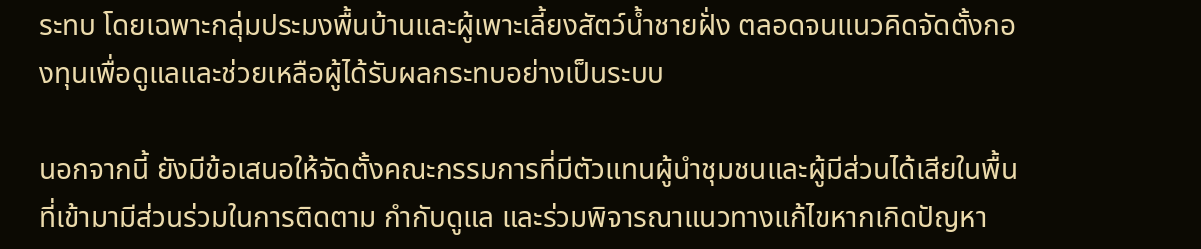ระทบ โดยเฉพาะกลุ่มประมงพื้นบ้านและผู้เพาะเลี้ยงสัตว์น้ำชายฝั่ง ตลอดจนแนวคิดจัดตั้งกองทุนเพื่อดูแลและช่วยเหลือผู้ได้รับผลกระทบอย่างเป็นระบบ

นอกจากนี้ ยังมีข้อเสนอให้จัดตั้งคณะกรรมการที่มีตัวแทนผู้นำชุมชนและผู้มีส่วนได้เสียในพื้นที่เข้ามามีส่วนร่วมในการติดตาม กำกับดูแล และร่วมพิจารณาแนวทางแก้ไขหากเกิดปัญหา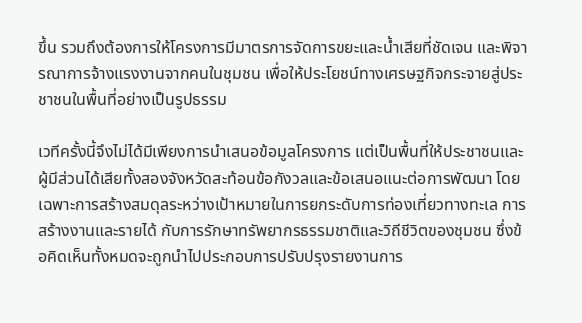ขึ้น รวมถึงต้องการให้โครงการมีมาตรการจัดการขยะและน้ำเสียที่ชัดเจน และพิจารณาการจ้างแรงงานจากคนในชุมชน เพื่อให้ประโยชน์ทางเศรษฐกิจกระจายสู่ประชาชนในพื้นที่อย่างเป็นรูปธรรม

เวทีครั้งนี้จึงไม่ได้มีเพียงการนำเสนอข้อมูลโครงการ แต่เป็นพื้นที่ให้ประชาชนและผู้มีส่วนได้เสียทั้งสองจังหวัดสะท้อนข้อกังวลและข้อเสนอแนะต่อการพัฒนา โดยเฉพาะการสร้างสมดุลระหว่างเป้าหมายในการยกระดับการท่องเที่ยวทางทะเล การสร้างงานและรายได้ กับการรักษาทรัพยากรธรรมชาติและวิถีชีวิตของชุมชน ซึ่งข้อคิดเห็นทั้งหมดจะถูกนำไปประกอบการปรับปรุงรายงานการ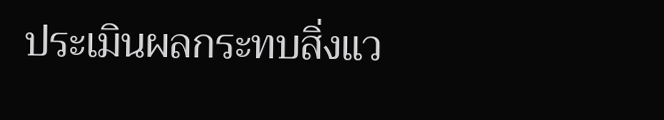ประเมินผลกระทบสิ่งแว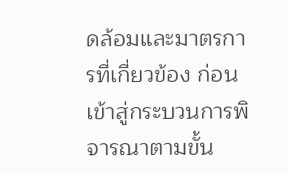ดล้อมและมาตรการที่เกี่ยวข้อง ก่อนเข้าสู่กระบวนการพิจารณาตามขั้น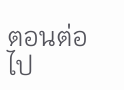ตอนต่อไป